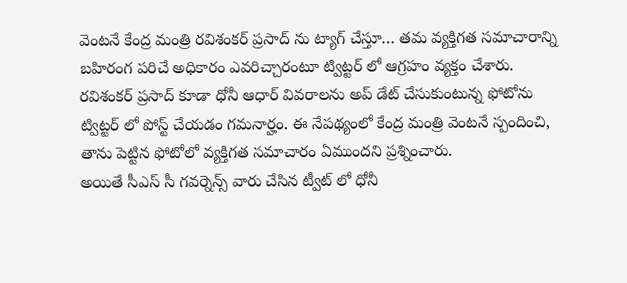వెంటనే కేంద్ర మంత్రి రవిశంకర్ ప్రసాద్ ను ట్యాగ్ చేస్తూ… తమ వ్యక్తిగత సమాచారాన్ని బహిరంగ పరిచే అధికారం ఎవరిచ్చారంటూ ట్విట్టర్ లో ఆగ్రహం వ్యక్తం చేశారు. రవిశంకర్ ప్రసాద్ కూడా ధోనీ ఆధార్ వివరాలను అప్ డేట్ చేసుకుంటున్న ఫోటోను ట్విట్టర్ లో పోస్ట్ చేయడం గమనార్హం. ఈ నేపథ్యంలో కేంద్ర మంత్రి వెంటనే స్పందించి, తాను పెట్టిన ఫోటోలో వ్యక్తిగత సమాచారం ఏముందని ప్రశ్నించారు.
అయితే సీఎస్ సీ గవర్నెన్స్ వారు చేసిన ట్వీట్ లో ధోనీ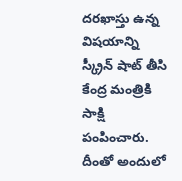దరఖాస్తు ఉన్న విషయాన్ని స్క్రీన్ షాట్ తీసి కేంద్ర మంత్రికి సాక్షి పంపించారు. దీంతో అందులో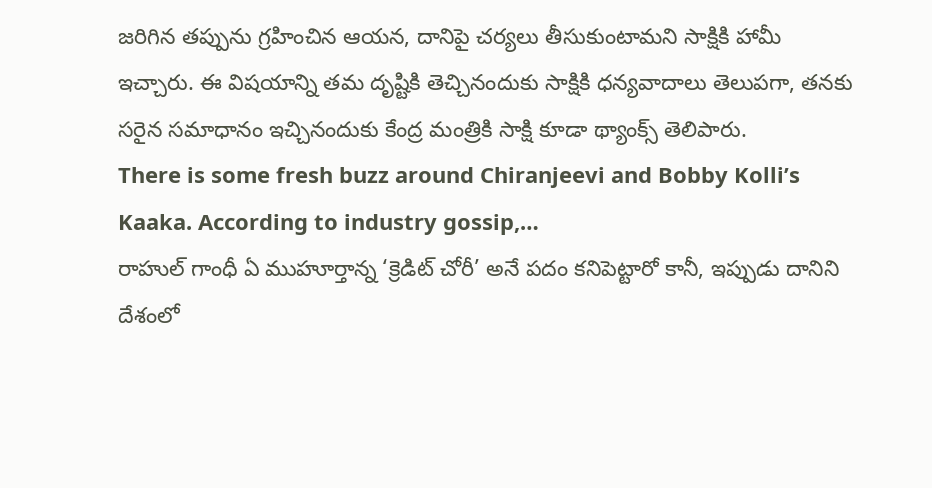జరిగిన తప్పును గ్రహించిన ఆయన, దానిపై చర్యలు తీసుకుంటామని సాక్షికి హామీ ఇచ్చారు. ఈ విషయాన్ని తమ దృష్టికి తెచ్చినందుకు సాక్షికి ధన్యవాదాలు తెలుపగా, తనకు సరైన సమాధానం ఇచ్చినందుకు కేంద్ర మంత్రికి సాక్షి కూడా థ్యాంక్స్ తెలిపారు.
There is some fresh buzz around Chiranjeevi and Bobby Kolli’s Kaaka. According to industry gossip,…
రాహుల్ గాంధీ ఏ ముహూర్తాన్న ‘క్రెడిట్ చోరీ’ అనే పదం కనిపెట్టారో కానీ, ఇప్పుడు దానిని దేశంలో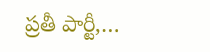ప్రతీ పార్టీ,…